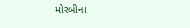મોરબીના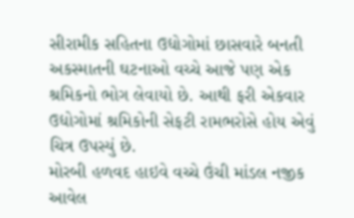સીરામીક સહિતના ઉદ્યોગોમાં છાસવારે બનતી અકસ્માતની ઘટનાઓ વચ્ચે આજે પણ એક શ્રમિકનો ભોગ લેવાયો છે. આથી ફરી એકવાર ઉદ્યોગોમાં શ્રમિકોની સેફટી રામભરોસે હોય એવું ચિત્ર ઉપસ્યું છે.
મોરબી હળવદ હાઇવે વચ્ચે ઉંચી માંડલ નજીક આવેલ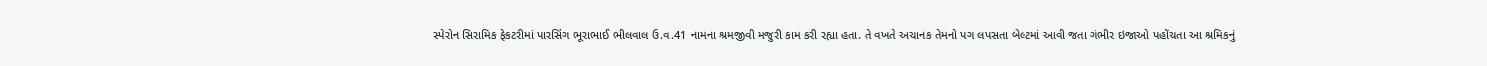સ્પેરોન સિરામિક ફેકટરીમાં પારસિંગ ભૂરાભાઈ ભીલવાલ ઉ.વ.41 નામના શ્રમજીવી મજુરી કામ કરી રહ્યા હતા. તે વખતે અચાનક તેમનો પગ લપસતા બેલ્ટમાં આવી જતા ગંભીર ઇજાઓ પહોંચતા આ શ્રમિકનું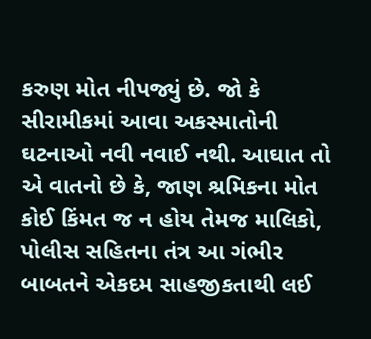કરુણ મોત નીપજ્યું છે. જો કે સીરામીકમાં આવા અકસ્માતોની ઘટનાઓ નવી નવાઈ નથી. આઘાત તો એ વાતનો છે કે, જાણ શ્રમિકના મોત કોઈ કિંમત જ ન હોય તેમજ માલિકો, પોલીસ સહિતના તંત્ર આ ગંભીર બાબતને એકદમ સાહજીકતાથી લઈ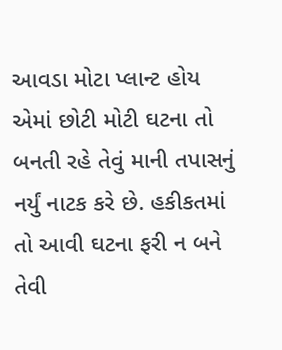આવડા મોટા પ્લાન્ટ હોય એમાં છોટી મોટી ઘટના તો બનતી રહે તેવું માની તપાસનું નર્યું નાટક કરે છે. હકીકતમાં તો આવી ઘટના ફરી ન બને તેવી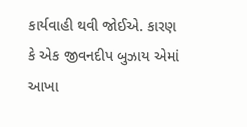કાર્યવાહી થવી જોઈએ. કારણ કે એક જીવનદીપ બુઝાય એમાં આખા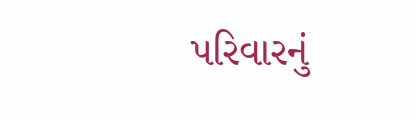પરિવારનું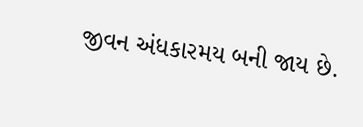જીવન અંધકારમય બની જાય છે.